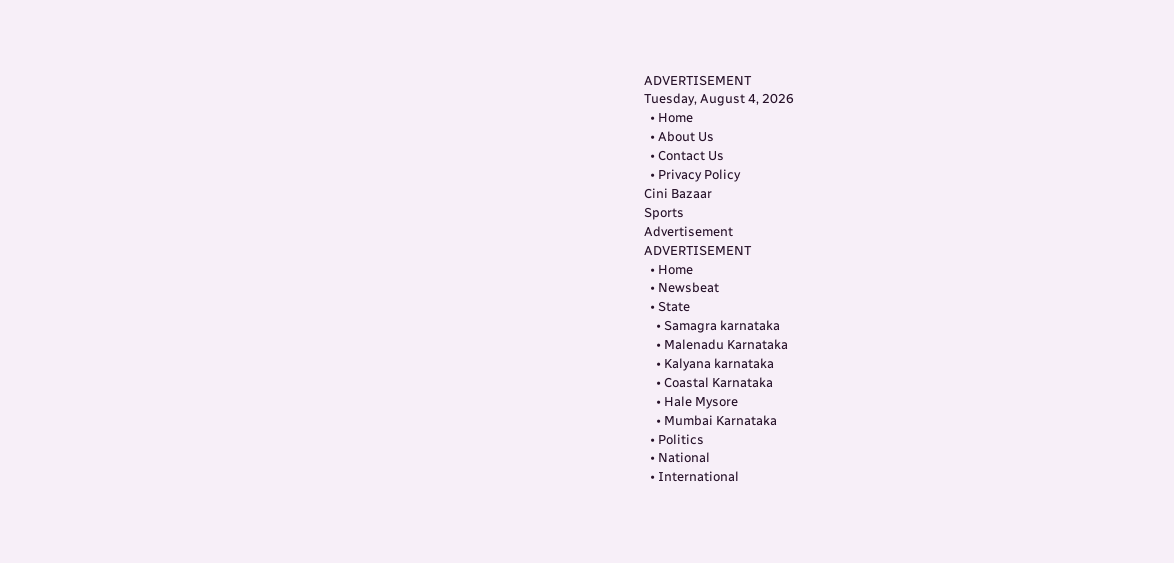ADVERTISEMENT
Tuesday, August 4, 2026
  • Home
  • About Us
  • Contact Us
  • Privacy Policy
Cini Bazaar
Sports
Advertisement
ADVERTISEMENT
  • Home
  • Newsbeat
  • State
    • Samagra karnataka
    • Malenadu Karnataka
    • Kalyana karnataka
    • Coastal Karnataka
    • Hale Mysore
    • Mumbai Karnataka
  • Politics
  • National
  • International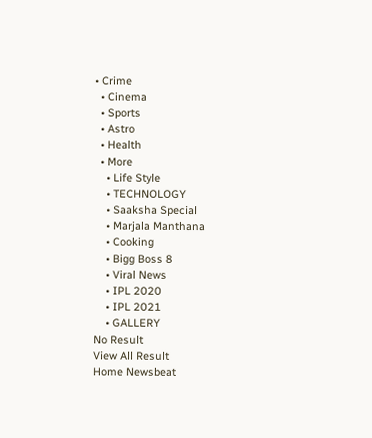• Crime
  • Cinema
  • Sports
  • Astro
  • Health
  • More
    • Life Style
    • TECHNOLOGY
    • Saaksha Special
    • Marjala Manthana
    • Cooking
    • Bigg Boss 8
    • Viral News
    • IPL 2020
    • IPL 2021
    • GALLERY
No Result
View All Result
Home Newsbeat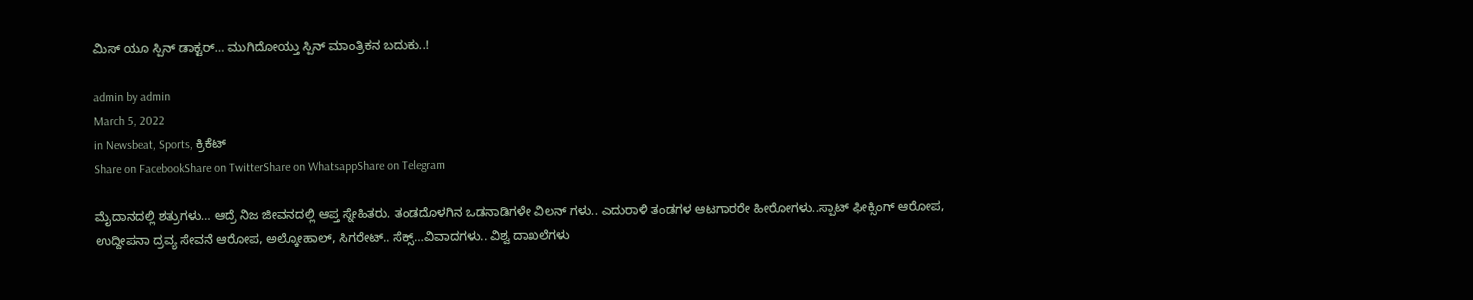ಮಿಸ್ ಯೂ ಸ್ಪಿನ್ ಡಾಕ್ಟರ್… ಮುಗಿದೋಯ್ತು ಸ್ಪಿನ್ ಮಾಂತ್ರಿಕನ ಬದುಕು..!

admin by admin
March 5, 2022
in Newsbeat, Sports, ಕ್ರಿಕೆಟ್
Share on FacebookShare on TwitterShare on WhatsappShare on Telegram

ಮೈದಾನದಲ್ಲಿ ಶತ್ರುಗಳು… ಆದ್ರೆ ನಿಜ ಜೀವನದಲ್ಲಿ ಆಪ್ತ ಸ್ನೇಹಿತರು. ತಂಡದೊಳಗಿನ ಒಡನಾಡಿಗಳೇ ವಿಲನ್ ಗಳು.. ಎದುರಾಳಿ ತಂಡಗಳ ಆಟಗಾರರೇ ಹೀರೋಗಳು..ಸ್ಪಾಟ್ ಫೀಕ್ಸಿಂಗ್ ಆರೋಪ, ಉದ್ದೀಪನಾ ದ್ರವ್ಯ ಸೇವನೆ ಆರೋಪ, ಅಲ್ಕೋಹಾಲ್, ಸಿಗರೇಟ್.. ಸೆಕ್ಸ್…ವಿವಾದಗಳು.. ವಿಶ್ವ ದಾಖಲೆಗಳು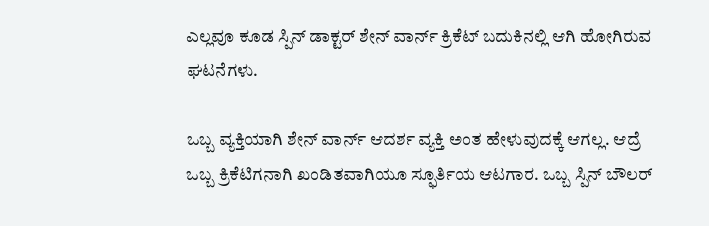ಎಲ್ಲವೂ ಕೂಡ ಸ್ಪಿನ್ ಡಾಕ್ಟರ್ ಶೇನ್ ವಾರ್ನ್ ಕ್ರಿಕೆಟ್ ಬದುಕಿನಲ್ಲಿ ಆಗಿ ಹೋಗಿರುವ ಘಟನೆಗಳು.

ಒಬ್ಬ ವ್ಯಕ್ತಿಯಾಗಿ ಶೇನ್ ವಾರ್ನ್ ಆದರ್ಶ ವ್ಯಕ್ತಿ ಅಂತ ಹೇಳುವುದಕ್ಕೆ ಆಗಲ್ಲ. ಆದ್ರೆ ಒಬ್ಬ ಕ್ರಿಕೆಟಿಗನಾಗಿ ಖಂಡಿತವಾಗಿಯೂ ಸ್ಫೂರ್ತಿಯ ಆಟಗಾರ. ಒಬ್ಬ ಸ್ಪಿನ್ ಬೌಲರ್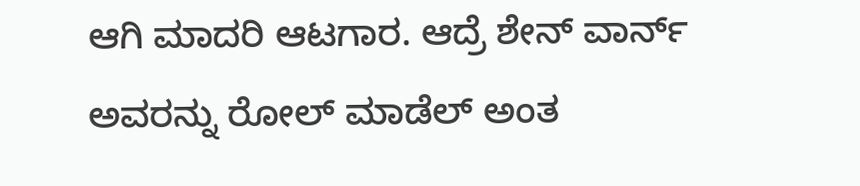ಆಗಿ ಮಾದರಿ ಆಟಗಾರ. ಆದ್ರೆ ಶೇನ್ ವಾರ್ನ್ ಅವರನ್ನು ರೋಲ್ ಮಾಡೆಲ್ ಅಂತ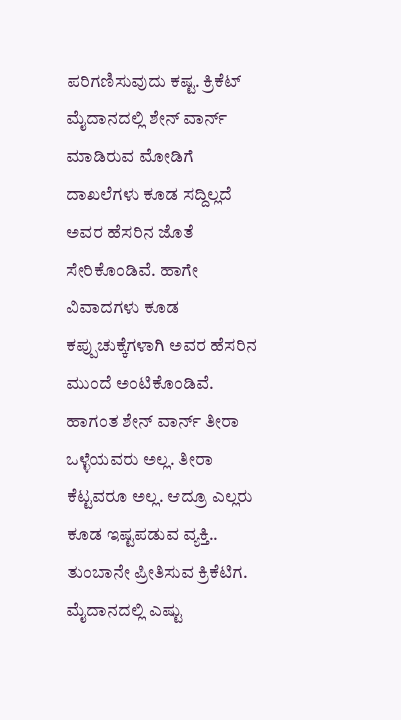ಪರಿಗಣಿಸುವುದು ಕಷ್ಟ. ಕ್ರಿಕೆಟ್ ಮೈದಾನದಲ್ಲಿ ಶೇನ್ ವಾರ್ನ್ ಮಾಡಿರುವ ಮೋಡಿಗೆ ದಾಖಲೆಗಳು ಕೂಡ ಸದ್ದಿಲ್ಲದೆ ಅವರ ಹೆಸರಿನ ಜೊತೆ ಸೇರಿಕೊಂಡಿವೆ. ಹಾಗೇ ವಿವಾದಗಳು ಕೂಡ ಕಪ್ಪುಚುಕ್ಕೆಗಳಾಗಿ ಅವರ ಹೆಸರಿನ ಮುಂದೆ ಅಂಟಿಕೊಂಡಿವೆ. ಹಾಗಂತ ಶೇನ್ ವಾರ್ನ್ ತೀರಾ ಒಳ್ಳೆಯವರು ಅಲ್ಲ. ತೀರಾ ಕೆಟ್ಟವರೂ ಅಲ್ಲ. ಆದ್ರೂ ಎಲ್ಲರು ಕೂಡ ಇಷ್ಟಪಡುವ ವ್ಯಕ್ತಿ.. ತುಂಬಾನೇ ಪ್ರೀತಿಸುವ ಕ್ರಿಕೆಟಿಗ. ಮೈದಾನದಲ್ಲಿ ಎಷ್ಟು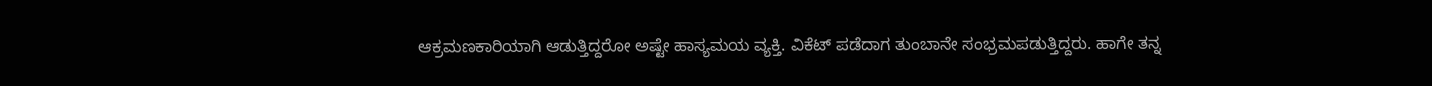ಆಕ್ರಮಣಕಾರಿಯಾಗಿ ಆಡುತ್ತಿದ್ದರೋ ಅಷ್ಟೇ ಹಾಸ್ಯಮಯ ವ್ಯಕ್ತಿ. ವಿಕೆಟ್ ಪಡೆದಾಗ ತುಂಬಾನೇ ಸಂಭ್ರಮಪಡುತ್ತಿದ್ದರು. ಹಾಗೇ ತನ್ನ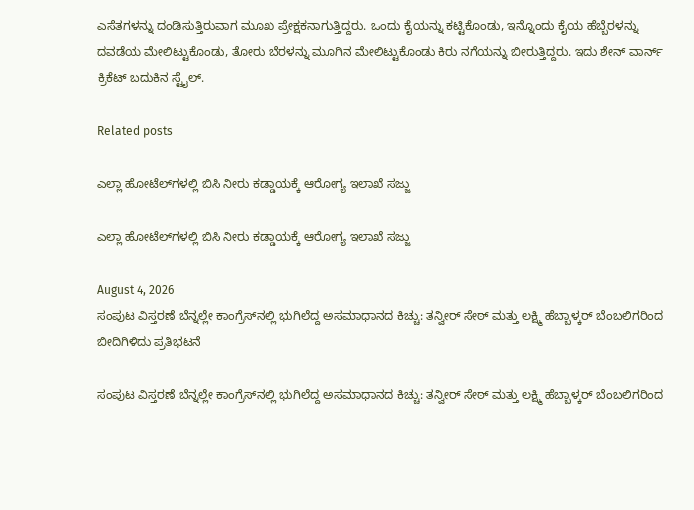ಎಸೆತಗಳನ್ನು ದಂಡಿಸುತ್ತಿರುವಾಗ ಮೂಖ ಪ್ರೇಕ್ಷಕನಾಗುತ್ತಿದ್ದರು. ಒಂದು ಕೈಯನ್ನು ಕಟ್ಟಿಕೊಂಡು, ಇನ್ನೊಂದು ಕೈಯ ಹೆಬ್ಬೆರಳನ್ನು ದವಡೆಯ ಮೇಲಿಟ್ಟುಕೊಂಡು, ತೋರು ಬೆರಳನ್ನು ಮೂಗಿನ ಮೇಲಿಟ್ಟುಕೊಂಡು ಕಿರು ನಗೆಯನ್ನು ಬೀರುತ್ತಿದ್ದರು. ಇದು ಶೇನ್ ವಾರ್ನ್ ಕ್ರಿಕೆಟ್ ಬದುಕಿನ ಸ್ಟೈಲ್.

Related posts

ಎಲ್ಲಾ ಹೋಟೆಲ್‌ಗಳಲ್ಲಿ ಬಿಸಿ ನೀರು ಕಡ್ಡಾಯಕ್ಕೆ ಆರೋಗ್ಯ ಇಲಾಖೆ ಸಜ್ಜು

ಎಲ್ಲಾ ಹೋಟೆಲ್‌ಗಳಲ್ಲಿ ಬಿಸಿ ನೀರು ಕಡ್ಡಾಯಕ್ಕೆ ಆರೋಗ್ಯ ಇಲಾಖೆ ಸಜ್ಜು

August 4, 2026
ಸಂಪುಟ ವಿಸ್ತರಣೆ ಬೆನ್ನಲ್ಲೇ ಕಾಂಗ್ರೆಸ್‌ನಲ್ಲಿ ಭುಗಿಲೆದ್ದ ಅಸಮಾಧಾನದ ಕಿಚ್ಚು: ತನ್ವೀರ್ ಸೇಠ್ ಮತ್ತು ಲಕ್ಷ್ಮಿ ಹೆಬ್ಬಾಳ್ಕರ್ ಬೆಂಬಲಿಗರಿಂದ ಬೀದಿಗಿಳಿದು ಪ್ರತಿಭಟನೆ

ಸಂಪುಟ ವಿಸ್ತರಣೆ ಬೆನ್ನಲ್ಲೇ ಕಾಂಗ್ರೆಸ್‌ನಲ್ಲಿ ಭುಗಿಲೆದ್ದ ಅಸಮಾಧಾನದ ಕಿಚ್ಚು: ತನ್ವೀರ್ ಸೇಠ್ ಮತ್ತು ಲಕ್ಷ್ಮಿ ಹೆಬ್ಬಾಳ್ಕರ್ ಬೆಂಬಲಿಗರಿಂದ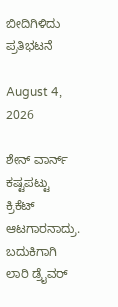ಬೀದಿಗಿಳಿದು ಪ್ರತಿಭಟನೆ

August 4, 2026

ಶೇನ್ ವಾರ್ನ್ ಕಷ್ಟಪಟ್ಟು ಕ್ರಿಕೆಟ್ ಆಟಗಾರನಾದ್ರು. ಬದುಕಿಗಾಗಿ ಲಾರಿ ಡ್ರೈವರ್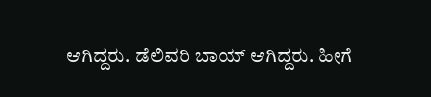ಆಗಿದ್ದರು. ಡೆಲಿವರಿ ಬಾಯ್ ಆಗಿದ್ದರು. ಹೀಗೆ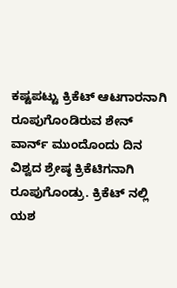ಕಷ್ಟಪಟ್ಟು ಕ್ರಿಕೆಟ್ ಆಟಗಾರನಾಗಿ ರೂಪುಗೊಂಡಿರುವ ಶೇನ್ ವಾರ್ನ್ ಮುಂದೊಂದು ದಿನ ವಿಶ್ವದ ಶ್ರೇಷ್ಠ ಕ್ರಿಕೆಟಿಗನಾಗಿ ರೂಪುಗೊಂಡ್ರು. ಕ್ರಿಕೆಟ್ ನಲ್ಲಿ ಯಶ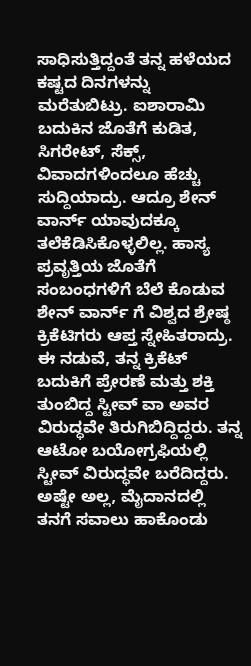ಸಾಧಿಸುತ್ತಿದ್ದಂತೆ ತನ್ನ ಹಳೆಯದ ಕಷ್ಟದ ದಿನಗಳನ್ನು ಮರೆತುಬಿಟ್ರು. ಐಶಾರಾಮಿ ಬದುಕಿನ ಜೊತೆಗೆ ಕುಡಿತ, ಸಿಗರೇಟ್, ಸೆಕ್ಸ್, ವಿವಾದಗಳಿಂದಲೂ ಹೆಚ್ಚು ಸುದ್ದಿಯಾದ್ರು. ಆದ್ರೂ ಶೇನ್ ವಾರ್ನ್ ಯಾವುದಕ್ಕೂ ತಲೆಕೆಡಿಸಿಕೊಳ್ಳಲಿಲ್ಲ. ಹಾಸ್ಯ ಪ್ರವೃತ್ತಿಯ ಜೊತೆಗೆ ಸಂಬಂಧಗಳಿಗೆ ಬೆಲೆ ಕೊಡುವ ಶೇನ್ ವಾರ್ನ್ ಗೆ ವಿಶ್ವದ ಶ್ರೇಷ್ಠ ಕ್ರಿಕೆಟಿಗರು ಆಪ್ತ ಸ್ನೇಹಿತರಾದ್ರು. ಈ ನಡುವೆ, ತನ್ನ ಕ್ರಿಕೆಟ್ ಬದುಕಿಗೆ ಪ್ರೇರಣೆ ಮತ್ತು ಶಕ್ತಿ ತುಂಬಿದ್ದ ಸ್ಟೀವ್ ವಾ ಅವರ ವಿರುದ್ಧವೇ ತಿರುಗಿಬಿದ್ದಿದ್ದರು. ತನ್ನ ಆಟೋ ಬಯೋಗ್ರಫಿಯಲ್ಲಿ ಸ್ಟೀವ್ ವಿರುದ್ಧವೇ ಬರೆದಿದ್ದರು. ಅಷ್ಟೇ ಅಲ್ಲ, ಮೈದಾನದಲ್ಲಿ ತನಗೆ ಸವಾಲು ಹಾಕೊಂಡು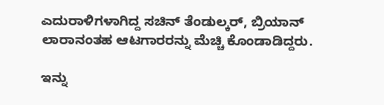ಎದುರಾಳಿಗಳಾಗಿದ್ದ ಸಚಿನ್ ತೆಂಡುಲ್ಕರ್, ಬ್ರಿಯಾನ್ ಲಾರಾನಂತಹ ಆಟಗಾರರನ್ನು ಮೆಚ್ಚಿ ಕೊಂಡಾಡಿದ್ದರು.

ಇನ್ನು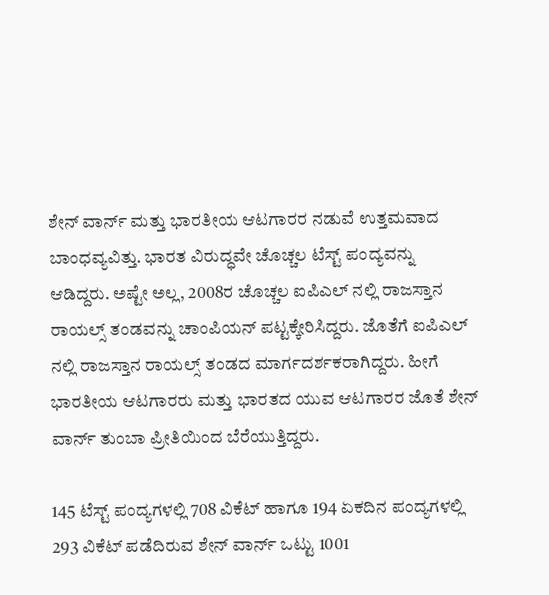ಶೇನ್ ವಾರ್ನ್ ಮತ್ತು ಭಾರತೀಯ ಆಟಗಾರರ ನಡುವೆ ಉತ್ತಮವಾದ ಬಾಂಧವ್ಯವಿತ್ತು. ಭಾರತ ವಿರುದ್ಧವೇ ಚೊಚ್ಚಲ ಟೆಸ್ಟ್ ಪಂದ್ಯವನ್ನು ಆಡಿದ್ದರು. ಅಷ್ಟೇ ಅಲ್ಲ, 2008ರ ಚೊಚ್ಚಲ ಐಪಿಎಲ್ ನಲ್ಲಿ ರಾಜಸ್ತಾನ ರಾಯಲ್ಸ್ ತಂಡವನ್ನು ಚಾಂಪಿಯನ್ ಪಟ್ಟಕ್ಕೇರಿಸಿದ್ದರು. ಜೊತೆಗೆ ಐಪಿಎಲ್ ನಲ್ಲಿ ರಾಜಸ್ತಾನ ರಾಯಲ್ಸ್ ತಂಡದ ಮಾರ್ಗದರ್ಶಕರಾಗಿದ್ದರು. ಹೀಗೆ ಭಾರತೀಯ ಆಟಗಾರರು ಮತ್ತು ಭಾರತದ ಯುವ ಆಟಗಾರರ ಜೊತೆ ಶೇನ್ ವಾರ್ನ್ ತುಂಬಾ ಪ್ರೀತಿಯಿಂದ ಬೆರೆಯುತ್ತಿದ್ದರು.

145 ಟೆಸ್ಟ್ ಪಂದ್ಯಗಳಲ್ಲಿ 708 ವಿಕೆಟ್ ಹಾಗೂ 194 ಏಕದಿನ ಪಂದ್ಯಗಳಲ್ಲಿ 293 ವಿಕೆಟ್ ಪಡೆದಿರುವ ಶೇನ್ ವಾರ್ನ್ ಒಟ್ಟು 1001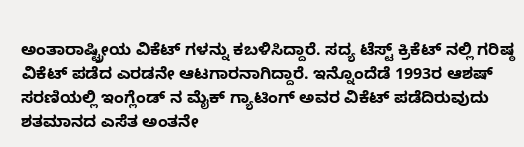ಅಂತಾರಾಷ್ಟ್ರೀಯ ವಿಕೆಟ್ ಗಳನ್ನು ಕಬಳಿಸಿದ್ದಾರೆ. ಸದ್ಯ ಟೆಸ್ಟ್ ಕ್ರಿಕೆಟ್ ನಲ್ಲಿ ಗರಿಷ್ಠ ವಿಕೆಟ್ ಪಡೆದ ಎರಡನೇ ಆಟಗಾರನಾಗಿದ್ದಾರೆ. ಇನ್ನೊಂದೆಡೆ 1993ರ ಆಶಷ್ ಸರಣಿಯಲ್ಲಿ ಇಂಗ್ಲೆಂಡ್ ನ ಮೈಕ್ ಗ್ಯಾಟಿಂಗ್ ಅವರ ವಿಕೆಟ್ ಪಡೆದಿರುವುದು ಶತಮಾನದ ಎಸೆತ ಅಂತನೇ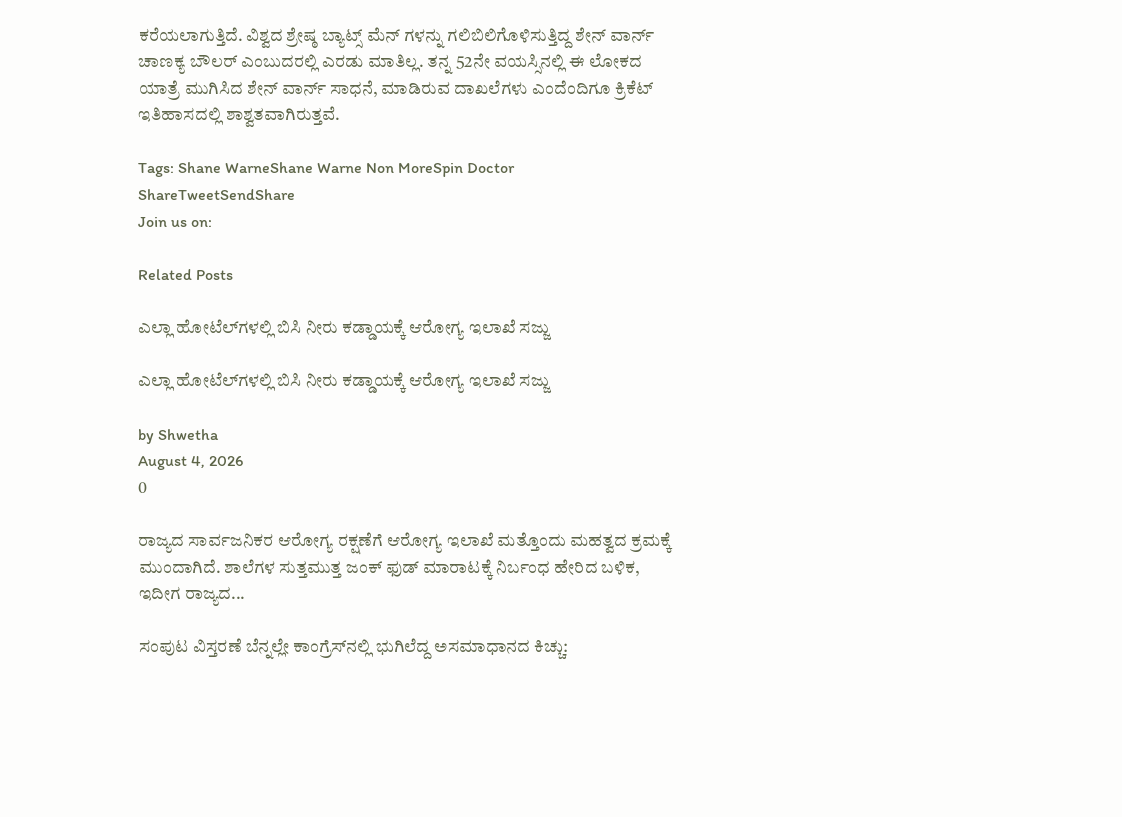ಕರೆಯಲಾಗುತ್ತಿದೆ. ವಿಶ್ವದ ಶ್ರೇಷ್ಠ ಬ್ಯಾಟ್ಸ್ ಮೆನ್ ಗಳನ್ನು ಗಲಿಬಿಲಿಗೊಳಿಸುತ್ತಿದ್ದ ಶೇನ್ ವಾರ್ನ್ ಚಾಣಕ್ಯ ಬೌಲರ್ ಎಂಬುದರಲ್ಲಿ ಎರಡು ಮಾತಿಲ್ಲ. ತನ್ನ 52ನೇ ವಯಸ್ಸಿನಲ್ಲಿ ಈ ಲೋಕದ ಯಾತ್ರೆ ಮುಗಿಸಿದ ಶೇನ್ ವಾರ್ನ್ ಸಾಧನೆ, ಮಾಡಿರುವ ದಾಖಲೆಗಳು ಎಂದೆಂದಿಗೂ ಕ್ರಿಕೆಟ್ ಇತಿಹಾಸದಲ್ಲಿ ಶಾಶ್ವತವಾಗಿರುತ್ತವೆ.

Tags: Shane WarneShane Warne Non MoreSpin Doctor
ShareTweetSendShare
Join us on:

Related Posts

ಎಲ್ಲಾ ಹೋಟೆಲ್‌ಗಳಲ್ಲಿ ಬಿಸಿ ನೀರು ಕಡ್ಡಾಯಕ್ಕೆ ಆರೋಗ್ಯ ಇಲಾಖೆ ಸಜ್ಜು

ಎಲ್ಲಾ ಹೋಟೆಲ್‌ಗಳಲ್ಲಿ ಬಿಸಿ ನೀರು ಕಡ್ಡಾಯಕ್ಕೆ ಆರೋಗ್ಯ ಇಲಾಖೆ ಸಜ್ಜು

by Shwetha
August 4, 2026
0

ರಾಜ್ಯದ ಸಾರ್ವಜನಿಕರ ಆರೋಗ್ಯ ರಕ್ಷಣೆಗೆ ಆರೋಗ್ಯ ಇಲಾಖೆ ಮತ್ತೊಂದು ಮಹತ್ವದ ಕ್ರಮಕ್ಕೆ ಮುಂದಾಗಿದೆ. ಶಾಲೆಗಳ ಸುತ್ತಮುತ್ತ ಜಂಕ್ ಫುಡ್ ಮಾರಾಟಕ್ಕೆ ನಿರ್ಬಂಧ ಹೇರಿದ ಬಳಿಕ, ಇದೀಗ ರಾಜ್ಯದ...

ಸಂಪುಟ ವಿಸ್ತರಣೆ ಬೆನ್ನಲ್ಲೇ ಕಾಂಗ್ರೆಸ್‌ನಲ್ಲಿ ಭುಗಿಲೆದ್ದ ಅಸಮಾಧಾನದ ಕಿಚ್ಚು: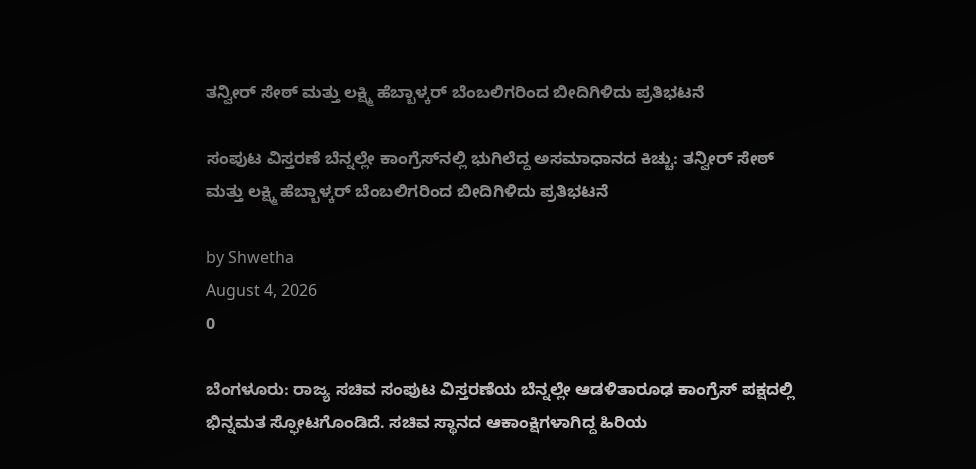ತನ್ವೀರ್ ಸೇಠ್ ಮತ್ತು ಲಕ್ಷ್ಮಿ ಹೆಬ್ಬಾಳ್ಕರ್ ಬೆಂಬಲಿಗರಿಂದ ಬೀದಿಗಿಳಿದು ಪ್ರತಿಭಟನೆ

ಸಂಪುಟ ವಿಸ್ತರಣೆ ಬೆನ್ನಲ್ಲೇ ಕಾಂಗ್ರೆಸ್‌ನಲ್ಲಿ ಭುಗಿಲೆದ್ದ ಅಸಮಾಧಾನದ ಕಿಚ್ಚು: ತನ್ವೀರ್ ಸೇಠ್ ಮತ್ತು ಲಕ್ಷ್ಮಿ ಹೆಬ್ಬಾಳ್ಕರ್ ಬೆಂಬಲಿಗರಿಂದ ಬೀದಿಗಿಳಿದು ಪ್ರತಿಭಟನೆ

by Shwetha
August 4, 2026
0

ಬೆಂಗಳೂರು: ರಾಜ್ಯ ಸಚಿವ ಸಂಪುಟ ವಿಸ್ತರಣೆಯ ಬೆನ್ನಲ್ಲೇ ಆಡಳಿತಾರೂಢ ಕಾಂಗ್ರೆಸ್ ಪಕ್ಷದಲ್ಲಿ ಭಿನ್ನಮತ ಸ್ಫೋಟಗೊಂಡಿದೆ. ಸಚಿವ ಸ್ಥಾನದ ಆಕಾಂಕ್ಷಿಗಳಾಗಿದ್ದ ಹಿರಿಯ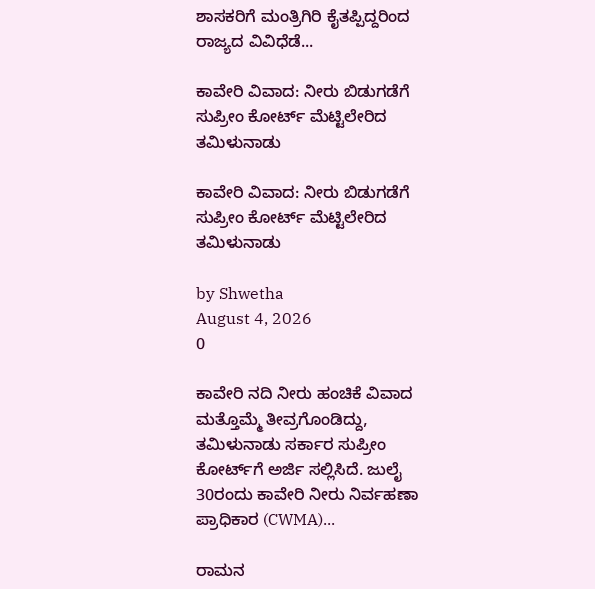ಶಾಸಕರಿಗೆ ಮಂತ್ರಿಗಿರಿ ಕೈತಪ್ಪಿದ್ದರಿಂದ ರಾಜ್ಯದ ವಿವಿಧೆಡೆ...

ಕಾವೇರಿ ವಿವಾದ: ನೀರು ಬಿಡುಗಡೆಗೆ ಸುಪ್ರೀಂ ಕೋರ್ಟ್ ಮೆಟ್ಟಿಲೇರಿದ ತಮಿಳುನಾಡು

ಕಾವೇರಿ ವಿವಾದ: ನೀರು ಬಿಡುಗಡೆಗೆ ಸುಪ್ರೀಂ ಕೋರ್ಟ್ ಮೆಟ್ಟಿಲೇರಿದ ತಮಿಳುನಾಡು

by Shwetha
August 4, 2026
0

ಕಾವೇರಿ ನದಿ ನೀರು ಹಂಚಿಕೆ ವಿವಾದ ಮತ್ತೊಮ್ಮೆ ತೀವ್ರಗೊಂಡಿದ್ದು, ತಮಿಳುನಾಡು ಸರ್ಕಾರ ಸುಪ್ರೀಂ ಕೋರ್ಟ್‌ಗೆ ಅರ್ಜಿ ಸಲ್ಲಿಸಿದೆ. ಜುಲೈ 30ರಂದು ಕಾವೇರಿ ನೀರು ನಿರ್ವಹಣಾ ಪ್ರಾಧಿಕಾರ (CWMA)...

ರಾಮನ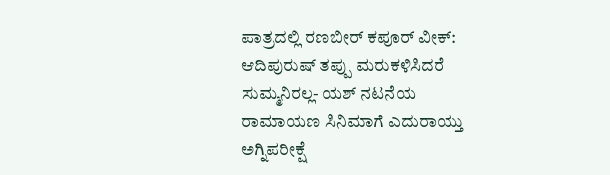ಪಾತ್ರದಲ್ಲಿ ರಣಬೀರ್ ಕಪೂರ್ ವೀಕ್: ಆದಿಪುರುಷ್ ತಪ್ಪು ಮರುಕಳಿಸಿದರೆ ಸುಮ್ಮನಿರಲ್ಲ- ಯಶ್ ನಟನೆಯ ರಾಮಾಯಣ ಸಿನಿಮಾಗೆ ಎದುರಾಯ್ತು ಅಗ್ನಿಪರೀಕ್ಷೆ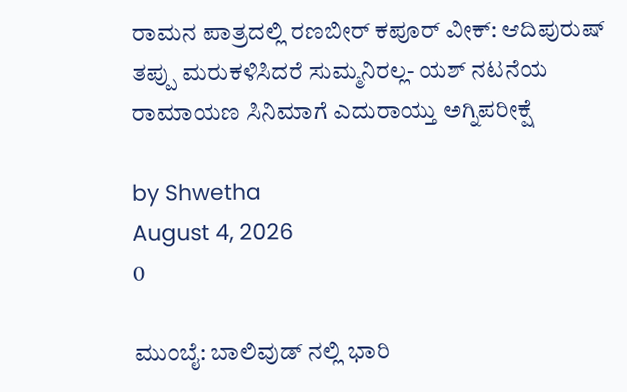ರಾಮನ ಪಾತ್ರದಲ್ಲಿ ರಣಬೀರ್ ಕಪೂರ್ ವೀಕ್: ಆದಿಪುರುಷ್ ತಪ್ಪು ಮರುಕಳಿಸಿದರೆ ಸುಮ್ಮನಿರಲ್ಲ- ಯಶ್ ನಟನೆಯ ರಾಮಾಯಣ ಸಿನಿಮಾಗೆ ಎದುರಾಯ್ತು ಅಗ್ನಿಪರೀಕ್ಷೆ

by Shwetha
August 4, 2026
0

ಮುಂಬೈ: ಬಾಲಿವುಡ್ ನಲ್ಲಿ ಭಾರಿ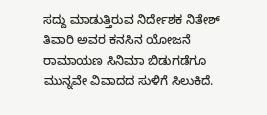ಸದ್ದು ಮಾಡುತ್ತಿರುವ ನಿರ್ದೇಶಕ ನಿತೇಶ್ ತಿವಾರಿ ಅವರ ಕನಸಿನ ಯೋಜನೆ ರಾಮಾಯಣ ಸಿನಿಮಾ ಬಿಡುಗಡೆಗೂ ಮುನ್ನವೇ ವಿವಾದದ ಸುಳಿಗೆ ಸಿಲುಕಿದೆ.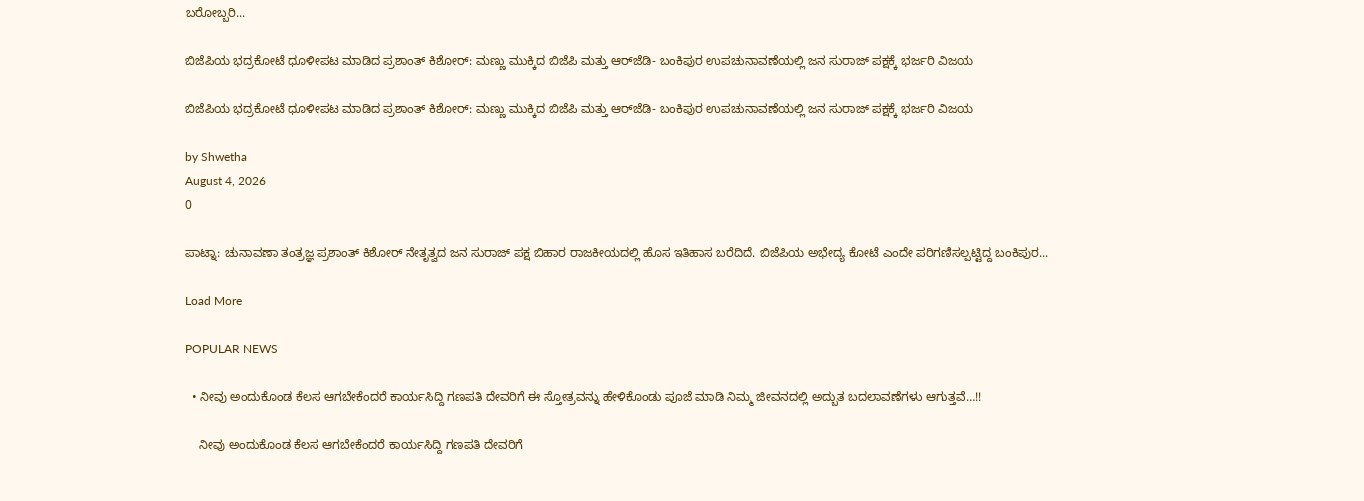ಬರೋಬ್ಬರಿ...

ಬಿಜೆಪಿಯ ಭದ್ರಕೋಟೆ ಧೂಳೀಪಟ ಮಾಡಿದ ಪ್ರಶಾಂತ್ ಕಿಶೋರ್: ಮಣ್ಣು ಮುಕ್ಕಿದ ಬಿಜೆಪಿ ಮತ್ತು ಆರ್‌ಜೆಡಿ- ಬಂಕಿಪುರ ಉಪಚುನಾವಣೆಯಲ್ಲಿ ಜನ ಸುರಾಜ್ ಪಕ್ಷಕ್ಕೆ ಭರ್ಜರಿ ವಿಜಯ

ಬಿಜೆಪಿಯ ಭದ್ರಕೋಟೆ ಧೂಳೀಪಟ ಮಾಡಿದ ಪ್ರಶಾಂತ್ ಕಿಶೋರ್: ಮಣ್ಣು ಮುಕ್ಕಿದ ಬಿಜೆಪಿ ಮತ್ತು ಆರ್‌ಜೆಡಿ- ಬಂಕಿಪುರ ಉಪಚುನಾವಣೆಯಲ್ಲಿ ಜನ ಸುರಾಜ್ ಪಕ್ಷಕ್ಕೆ ಭರ್ಜರಿ ವಿಜಯ

by Shwetha
August 4, 2026
0

ಪಾಟ್ನಾ: ಚುನಾವಣಾ ತಂತ್ರಜ್ಞ ಪ್ರಶಾಂತ್ ಕಿಶೋರ್ ನೇತೃತ್ವದ ಜನ ಸುರಾಜ್ ಪಕ್ಷ ಬಿಹಾರ ರಾಜಕೀಯದಲ್ಲಿ ಹೊಸ ಇತಿಹಾಸ ಬರೆದಿದೆ. ಬಿಜೆಪಿಯ ಅಭೇದ್ಯ ಕೋಟೆ ಎಂದೇ ಪರಿಗಣಿಸಲ್ಪಟ್ಟಿದ್ದ ಬಂಕಿಪುರ...

Load More

POPULAR NEWS

  • ನೀವು ಅಂದುಕೊಂಡ ಕೆಲಸ ಆಗಬೇಕೆಂದರೆ ಕಾರ್ಯಸಿದ್ದಿ ಗಣಪತಿ ದೇವರಿಗೆ ಈ ಸ್ತೋತ್ರವನ್ನು ಹೇಳಿಕೊಂಡು ಪೂಜೆ ಮಾಡಿ ನಿಮ್ಮ ಜೀವನದಲ್ಲಿ ಅದ್ಬುತ ಬದಲಾವಣೆಗಳು ಆಗುತ್ತವೆ…!!

    ನೀವು ಅಂದುಕೊಂಡ ಕೆಲಸ ಆಗಬೇಕೆಂದರೆ ಕಾರ್ಯಸಿದ್ದಿ ಗಣಪತಿ ದೇವರಿಗೆ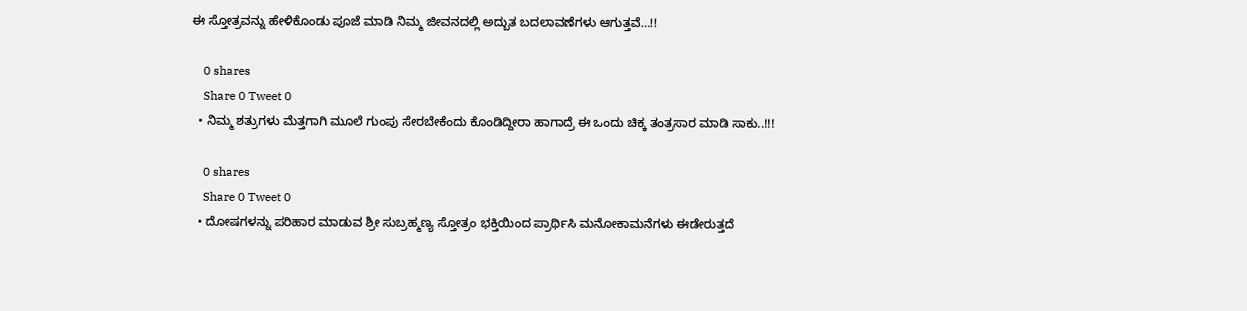ಈ ಸ್ತೋತ್ರವನ್ನು ಹೇಳಿಕೊಂಡು ಪೂಜೆ ಮಾಡಿ ನಿಮ್ಮ ಜೀವನದಲ್ಲಿ ಅದ್ಬುತ ಬದಲಾವಣೆಗಳು ಆಗುತ್ತವೆ…!!

    0 shares
    Share 0 Tweet 0
  • ನಿಮ್ಮ ಶತ್ರುಗಳು ಮೆತ್ತಗಾಗಿ ಮೂಲೆ ಗುಂಪು ಸೇರಬೇಕೆಂದು ಕೊಂಡಿದ್ದೀರಾ ಹಾಗಾದ್ರೆ ಈ ಒಂದು ಚಿಕ್ಕ ತಂತ್ರಸಾರ ಮಾಡಿ ಸಾಕು..!!!

    0 shares
    Share 0 Tweet 0
  • ದೋಷಗಳನ್ನು ಪರಿಹಾರ ಮಾಡುವ ಶ್ರೀ ಸುಬ್ರಹ್ಮಣ್ಯ ಸ್ತೋತ್ರಂ ಭಕ್ತಿಯಿಂದ ಪ್ರಾರ್ಥಿಸಿ ಮನೋಕಾಮನೆಗಳು ಈಡೇರುತ್ತದೆ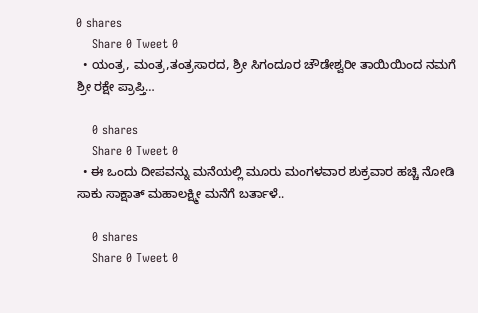0 shares
    Share 0 Tweet 0
  • ಯಂತ್ರ, ಮಂತ್ರ,ತಂತ್ರಸಾರದ, ಶ್ರೀ ಸಿಗಂದೂರ ಚೌಡೇಶ್ವರೀ ತಾಯಿಯಿಂದ ನಮಗೆ ಶ್ರೀ ರಕ್ಷೇ ಪ್ರಾಪ್ತಿ…

    0 shares
    Share 0 Tweet 0
  • ಈ ಒಂದು ದೀಪವನ್ನು ಮನೆಯಲ್ಲಿ ಮೂರು ಮಂಗಳವಾರ ಶುಕ್ರವಾರ ಹಚ್ಚಿ ನೋಡಿ ಸಾಕು ಸಾಕ್ಷಾತ್ ಮಹಾಲಕ್ಷ್ಮೀ ಮನೆಗೆ ಬರ್ತಾಳೆ..

    0 shares
    Share 0 Tweet 0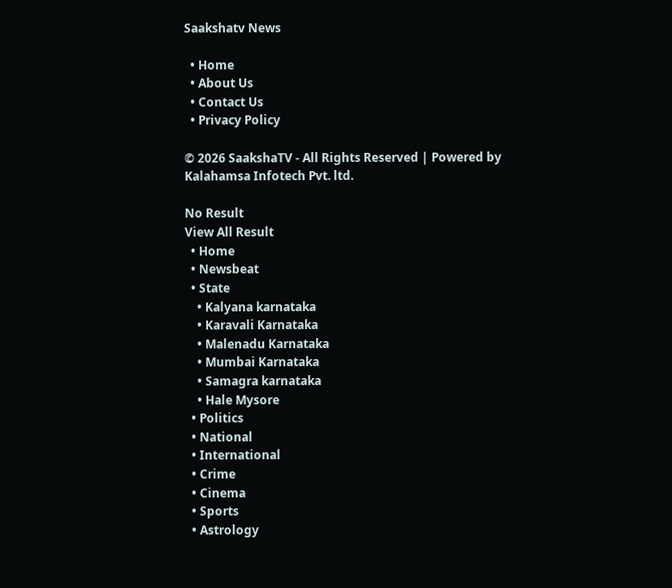Saakshatv News

  • Home
  • About Us
  • Contact Us
  • Privacy Policy

© 2026 SaakshaTV - All Rights Reserved | Powered by Kalahamsa Infotech Pvt. ltd.

No Result
View All Result
  • Home
  • Newsbeat
  • State
    • Kalyana karnataka
    • Karavali Karnataka
    • Malenadu Karnataka
    • Mumbai Karnataka
    • Samagra karnataka
    • Hale Mysore
  • Politics
  • National
  • International
  • Crime
  • Cinema
  • Sports
  • Astrology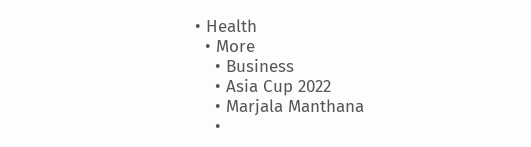• Health
  • More
    • Business
    • Asia Cup 2022
    • Marjala Manthana
    •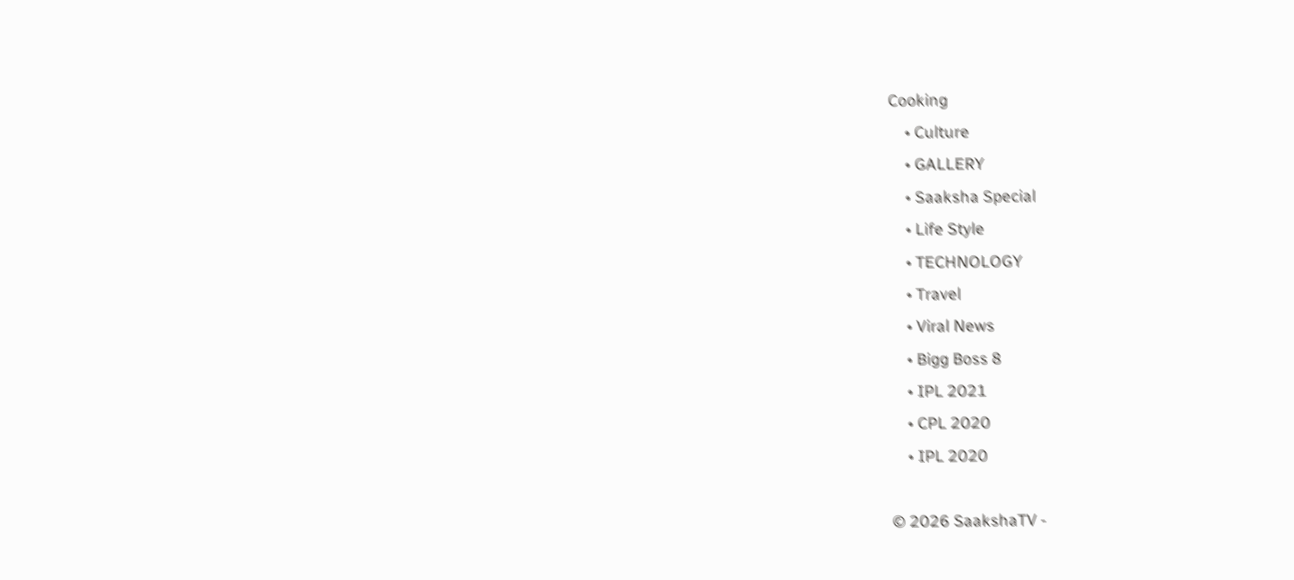Cooking
    • Culture
    • GALLERY
    • Saaksha Special
    • Life Style
    • TECHNOLOGY
    • Travel
    • Viral News
    • Bigg Boss 8
    • IPL 2021
    • CPL 2020
    • IPL 2020

© 2026 SaakshaTV -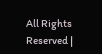All Rights Reserved |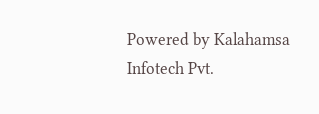Powered by Kalahamsa Infotech Pvt.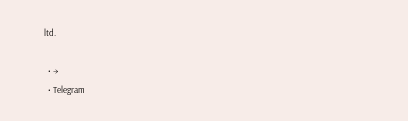ltd.

  • →
  • Telegram